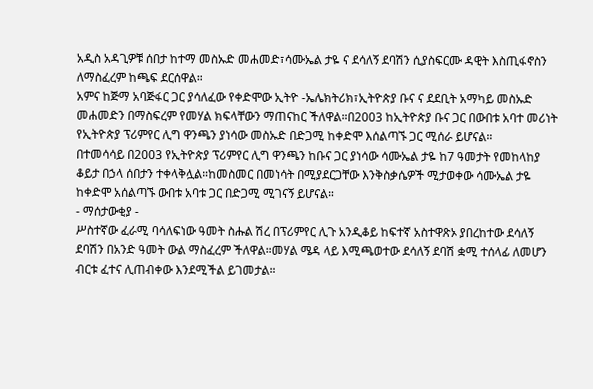አዲስ አዳጊዎቹ ሰበታ ከተማ መስኡድ መሐመድ፣ሳሙኤል ታዬ ና ደሳለኝ ደባሽን ሲያስፍርሙ ዳዊት እስጢፋኖስን ለማስፈረም ከጫፍ ደርሰዋል።
አምና ከጅማ አባጅፋር ጋር ያሳለፈው የቀድሞው ኢትዮ -ኤሌክትሪክ፣ኢትዮጵያ ቡና ና ደደቢት አማካይ መስኡድ መሐመድን በማስፍረም የመሃል ክፍላቸውን ማጠናከር ችለዋል።በ2003 ከኢትዮጵያ ቡና ጋር በውበቱ አባተ መሪነት የኢትዮጵያ ፕሪምየር ሊግ ዋንጫን ያነሳው መስኡድ በድጋሚ ከቀድሞ እሰልጣኙ ጋር ሚሰራ ይሆናል።
በተመሳሳይ በ2003 የኢትዮጵያ ፕሪምየር ሊግ ዋንጫን ከቡና ጋር ያነሳው ሳሙኤል ታዬ ከ7 ዓመታት የመከላከያ ቆይታ በኃላ ሰበታን ተቀላቅሏል።ከመስመር በመነሳት በሚያደርጋቸው እንቅስቃሴዎች ሚታወቀው ሳሙኤል ታዬ ከቀድሞ አሰልጣኙ ውበቱ አባቱ ጋር በድጋሚ ሚገናኝ ይሆናል።
- ማሰታውቂያ -
ሥስተኛው ፈራሚ ባሳለፍነው ዓመት ስሑል ሽረ በፕሪምየር ሊጉ አንዲቆይ ከፍተኛ አስተዋጽኦ ያበረከተው ደሳለኝ ደባሽን በአንድ ዓመት ውል ማስፈረም ችለዋል።መሃል ሜዳ ላይ እሚጫወተው ደሳለኝ ደባሽ ቋሚ ተሰላፊ ለመሆን ብርቱ ፈተና ሊጠብቀው እንደሚችል ይገመታል።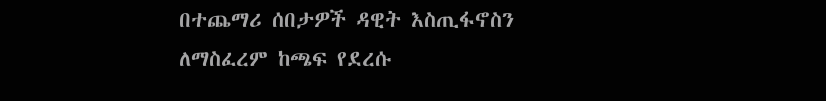በተጨማሪ ሰበታዎች ዳዊት እስጢፋኖስን ለማስፈረም ከጫፍ የደረሱ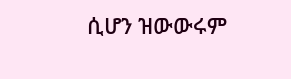ሲሆን ዝውውሩም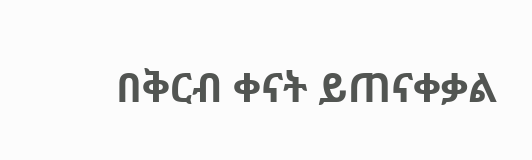በቅርብ ቀናት ይጠናቀቃል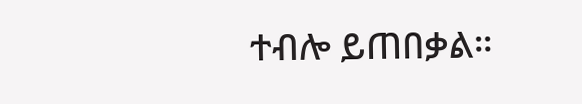ተብሎ ይጠበቃል።